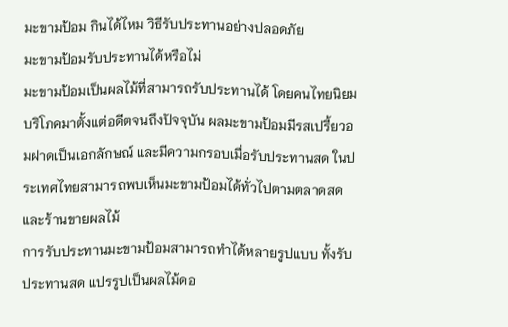มะขามป้อม กินได้ไหม วิธีรับประทานอย่างปลอดภัย
มะขามป้อมรับประทานได้หรือไม่
มะขามป้อมเป็นผลไม้ที่สามารถรับประทานได้ โดยคนไทยนิยมบริโภคมาตั้งแต่อดีตจนถึงปัจจุบัน ผลมะขามป้อมมีรสเปรี้ยวอมฝาดเป็นเอกลักษณ์ และมีความกรอบเมื่อรับประทานสด ในประเทศไทยสามารถพบเห็นมะขามป้อมได้ทั่วไปตามตลาดสดและร้านขายผลไม้
การรับประทานมะขามป้อมสามารถทำได้หลายรูปแบบ ทั้งรับประทานสด แปรรูปเป็นผลไม้ดอ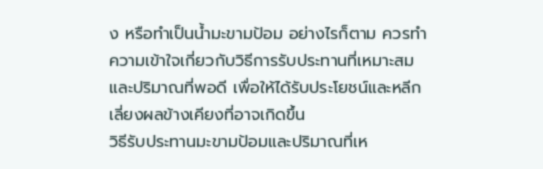ง หรือทำเป็นน้ำมะขามป้อม อย่างไรก็ตาม ควรทำความเข้าใจเกี่ยวกับวิธีการรับประทานที่เหมาะสมและปริมาณที่พอดี เพื่อให้ได้รับประโยชน์และหลีกเลี่ยงผลข้างเคียงที่อาจเกิดขึ้น
วิธีรับประทานมะขามป้อมและปริมาณที่เห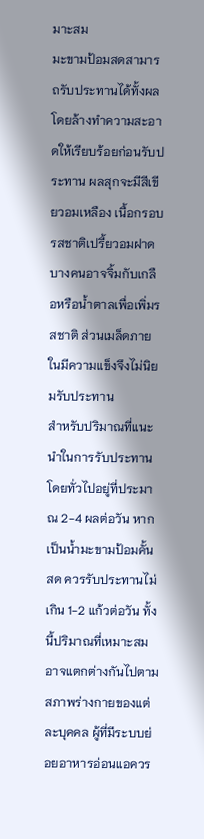มาะสม
มะขามป้อมสดสามารถรับประทานได้ทั้งผล โดยล้างทำความสะอาดให้เรียบร้อยก่อนรับประทาน ผลสุกจะมีสีเขียวอมเหลือง เนื้อกรอบ รสชาติเปรี้ยวอมฝาด บางคนอาจจิ้มกับเกลือหรือน้ำตาลเพื่อเพิ่มรสชาติ ส่วนเมล็ดภายในมีความแข็งจึงไม่นิยมรับประทาน
สำหรับปริมาณที่แนะนำในการรับประทาน โดยทั่วไปอยู่ที่ประมาณ 2-4 ผลต่อวัน หากเป็นน้ำมะขามป้อมคั้นสด ควรรับประทานไม่เกิน 1-2 แก้วต่อวัน ทั้งนี้ปริมาณที่เหมาะสมอาจแตกต่างกันไปตามสภาพร่างกายของแต่ละบุคคล ผู้ที่มีระบบย่อยอาหารอ่อนแอควร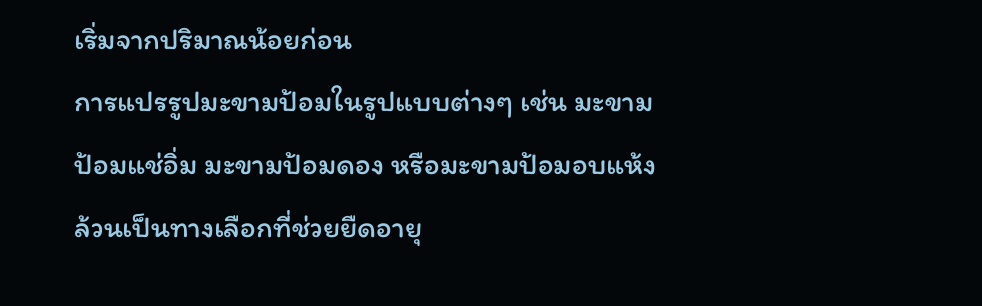เริ่มจากปริมาณน้อยก่อน
การแปรรูปมะขามป้อมในรูปแบบต่างๆ เช่น มะขามป้อมแช่อิ่ม มะขามป้อมดอง หรือมะขามป้อมอบแห้ง ล้วนเป็นทางเลือกที่ช่วยยืดอายุ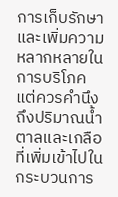การเก็บรักษาและเพิ่มความหลากหลายในการบริโภค แต่ควรคำนึงถึงปริมาณน้ำตาลและเกลือที่เพิ่มเข้าไปในกระบวนการ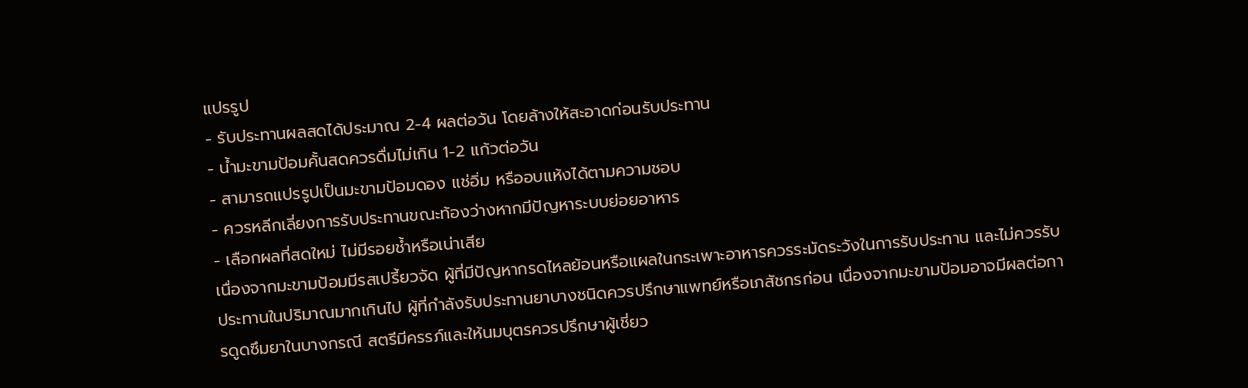แปรรูป
- รับประทานผลสดได้ประมาณ 2-4 ผลต่อวัน โดยล้างให้สะอาดก่อนรับประทาน
- น้ำมะขามป้อมคั้นสดควรดื่มไม่เกิน 1-2 แก้วต่อวัน
- สามารถแปรรูปเป็นมะขามป้อมดอง แช่อิ่ม หรืออบแห้งได้ตามความชอบ
- ควรหลีกเลี่ยงการรับประทานขณะท้องว่างหากมีปัญหาระบบย่อยอาหาร
- เลือกผลที่สดใหม่ ไม่มีรอยช้ำหรือเน่าเสีย
เนื่องจากมะขามป้อมมีรสเปรี้ยวจัด ผู้ที่มีปัญหากรดไหลย้อนหรือแผลในกระเพาะอาหารควรระมัดระวังในการรับประทาน และไม่ควรรับประทานในปริมาณมากเกินไป ผู้ที่กำลังรับประทานยาบางชนิดควรปรึกษาแพทย์หรือเภสัชกรก่อน เนื่องจากมะขามป้อมอาจมีผลต่อการดูดซึมยาในบางกรณี สตรีมีครรภ์และให้นมบุตรควรปรึกษาผู้เชี่ยว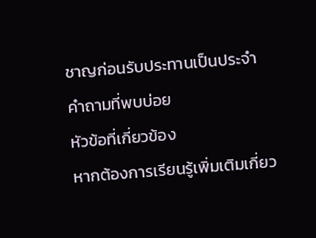ชาญก่อนรับประทานเป็นประจำ
คำถามที่พบบ่อย
หัวข้อที่เกี่ยวข้อง
หากต้องการเรียนรู้เพิ่มเติมเกี่ยว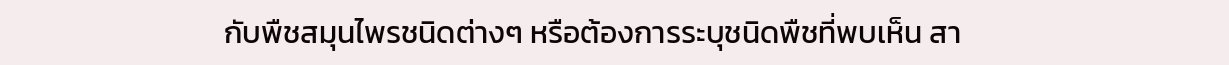กับพืชสมุนไพรชนิดต่างๆ หรือต้องการระบุชนิดพืชที่พบเห็น สา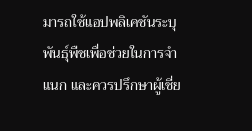มารถใช้แอปพลิเคชันระบุพันธุ์พืชเพื่อช่วยในการจำแนก และควรปรึกษาผู้เชี่ย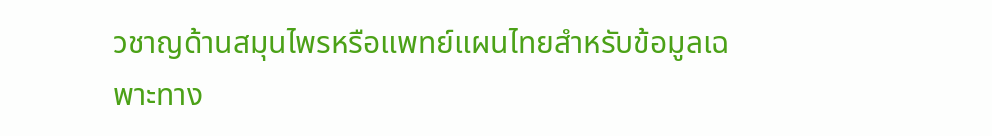วชาญด้านสมุนไพรหรือแพทย์แผนไทยสำหรับข้อมูลเฉพาะทาง